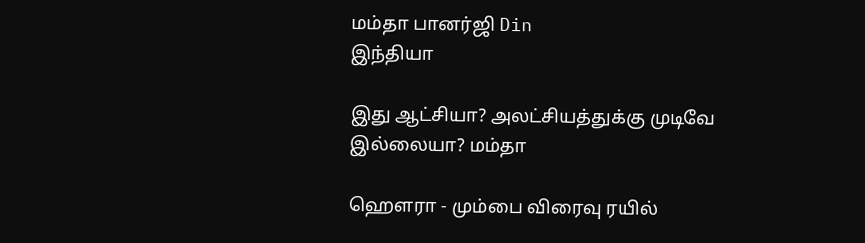மம்தா பானர்ஜி Din
இந்தியா

இது ஆட்சியா? அலட்சியத்துக்கு முடிவே இல்லையா? மம்தா

ஹௌரா - மும்பை விரைவு ரயில்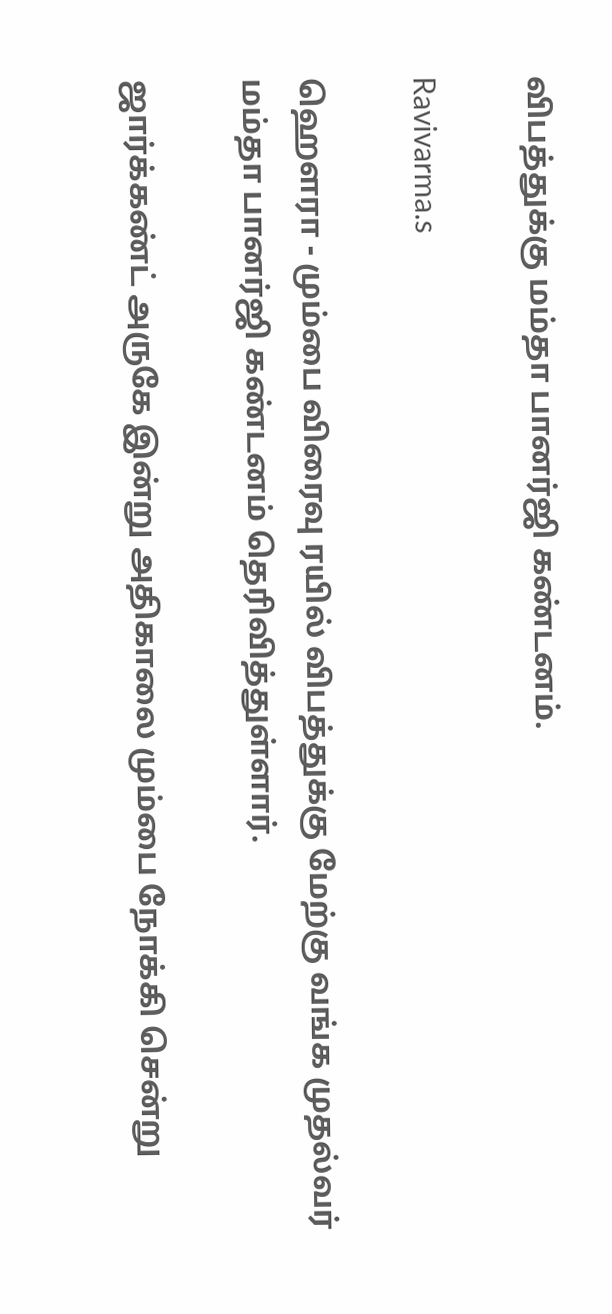விபத்துக்கு மம்தா பானர்ஜி கண்டனம்.

Ravivarma.s

ஹௌரா - மும்பை விரைவு ரயில் விபத்துக்கு மேற்கு வங்க முதல்வர் மம்தா பானர்ஜி கண்டனம் தெரிவித்துள்ளார்.

ஜார்க்கண்ட் அருகே இன்று அதிகாலை மும்பை நோக்கி சென்று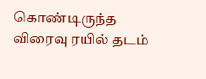கொண்டிருந்த விரைவு ரயில் தடம்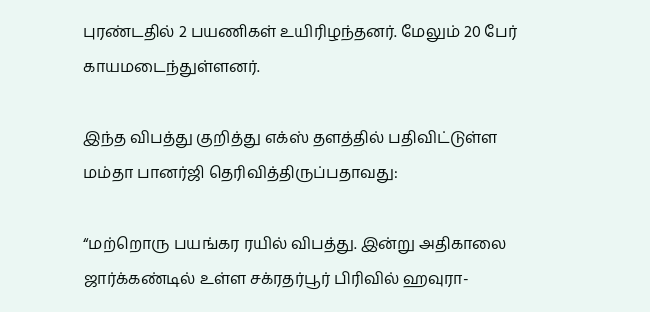புரண்டதில் 2 பயணிகள் உயிரிழந்தனர். மேலும் 20 பேர் காயமடைந்துள்ளனர்.

இந்த விபத்து குறித்து எக்ஸ் தளத்தில் பதிவிட்டுள்ள மம்தா பானர்ஜி தெரிவித்திருப்பதாவது:

“மற்றொரு பயங்கர ரயில் விபத்து. இன்று அதிகாலை ஜார்க்கண்டில் உள்ள சக்ரதர்பூர் பிரிவில் ஹவுரா-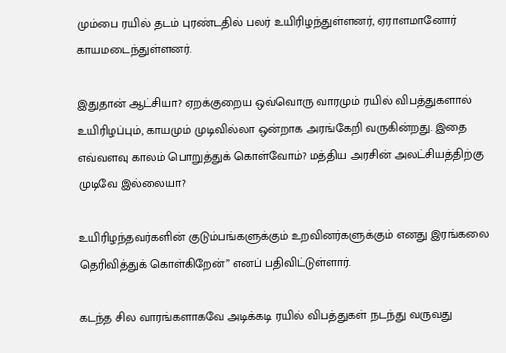மும்பை ரயில் தடம் புரண்டதில் பலர் உயிரிழந்துள்ளனர், ஏராளமானோர் காயமடைந்துள்ளனர்.

இதுதான் ஆட்சியா? ஏறக்குறைய ஒவ்வொரு வாரமும் ரயில் விபத்துகளால் உயிரிழப்பும், காயமும் முடிவில்லா ஒன்றாக அரங்கேறி வருகின்றது. இதை எவ்வளவு காலம் பொறுத்துக் கொள்வோம்? மத்திய அரசின் அலட்சியத்திற்கு முடிவே இல்லையா?

உயிரிழந்தவர்களின் குடும்பங்களுக்கும் உறவினர்களுக்கும் எனது இரங்கலை தெரிவித்துக் கொள்கிறேன்” எனப் பதிவிட்டுள்ளார்.

கடந்த சில வாரங்களாகவே அடிக்கடி ரயில் விபத்துகள் நடந்து வருவது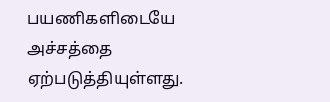பயணிகளிடையே அச்சத்தை ஏற்படுத்தியுள்ளது.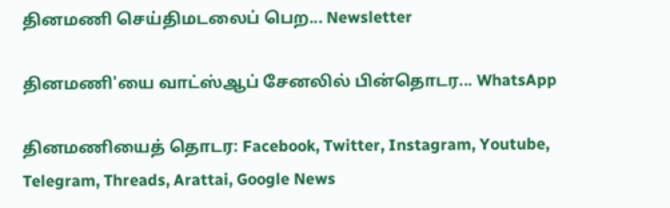தினமணி செய்திமடலைப் பெற... Newsletter

தினமணி'யை வாட்ஸ்ஆப் சேனலில் பின்தொடர... WhatsApp

தினமணியைத் தொடர: Facebook, Twitter, Instagram, Youtube, Telegram, Threads, Arattai, Google News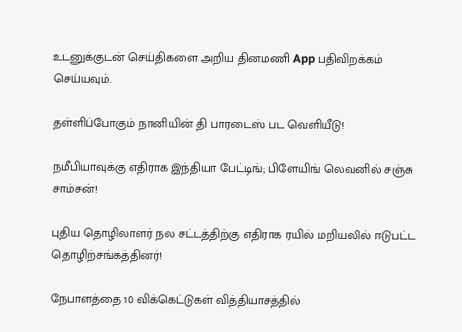உடனுக்குடன் செய்திகளை அறிய தினமணி App பதிவிறக்கம் செய்யவும்.

தள்ளிப்போகும் நானியின் தி பாரடைஸ் பட வெளியீடு!

நமீபியாவுக்கு எதிராக இந்தியா பேட்டிங்; பிளேயிங் லெவனில் சஞ்சு சாம்சன்!

புதிய தொழிலாளர் நல சட்டத்திற்கு எதிராக ரயில் மறியலில் ஈடுபட்ட தொழிற்சங்கத்தினர்!

நேபாளத்தை 10 விக்கெட்டுகள் வித்தியாசத்தில்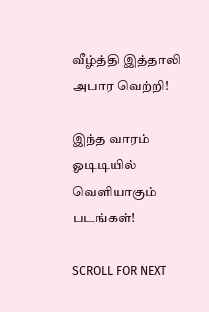வீழ்த்தி இத்தாலி அபார வெற்றி!

இந்த வாரம் ஓடிடியில் வெளியாகும் படங்கள்!

SCROLL FOR NEXT